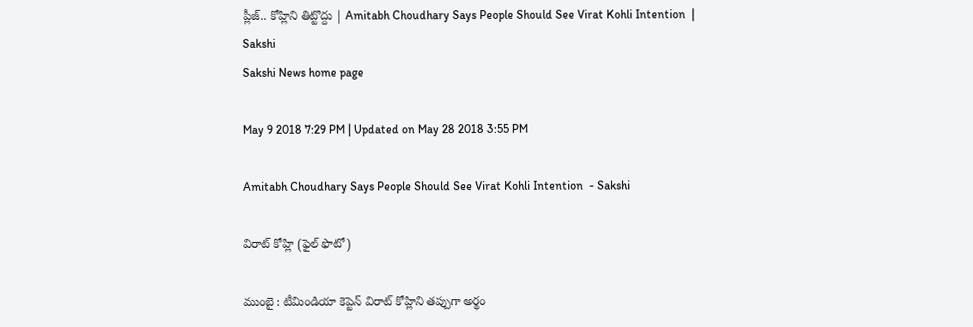ప్లీజ్‌.. కోహ్లిని తిట్టొద్దు | Amitabh Choudhary Says People Should See Virat Kohli Intention  | Sakshi
Sakshi News home page

May 9 2018 7:29 PM | Updated on May 28 2018 3:55 PM

Amitabh Choudhary Says People Should See Virat Kohli Intention  - Sakshi

విరాట్‌ కోహ్లి (ఫైల్‌ ఫొటో)

ముంబై : టీమిండియా కెప్టెన్‌ విరాట్‌ కోహ్లిని తప్పుగా అర్థం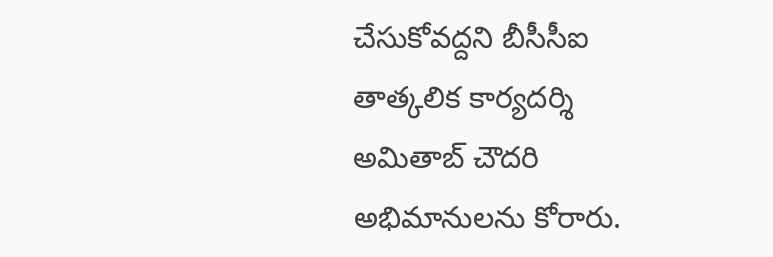చేసుకోవద్దని బీసీసీఐ తాత్కలిక కార్యదర్శి అమితాబ్‌ చౌదరి అభిమానులను కోరారు.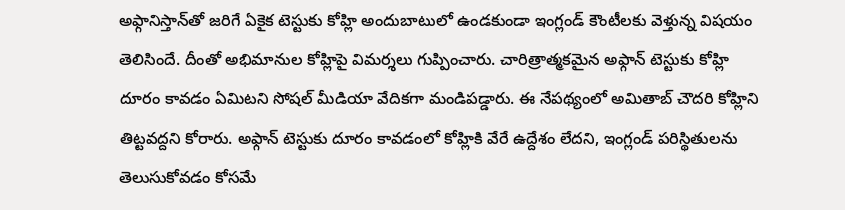అఫ్గానిస్తాన్‌తో జరిగే ఏకైక టెస్టుకు కోహ్లి అందుబాటులో ఉండకుండా ఇంగ్లండ్‌ కౌంటీలకు వెళ్తున్న విషయం తెలిసిందే. దీంతో అభిమానుల కోహ్లిపై విమర్శలు గుప్పించారు. చారిత్రాత్మకమైన అఫ్గాన్‌ టెస్టుకు కోహ్లి దూరం కావడం ఏమిటని సోషల్‌ మీడియా వేదికగా మండిపడ్డారు. ఈ నేపథ్యంలో అమితాబ్‌ చౌదరి కోహ్లిని తిట్టవద్దని కోరారు. అఫ్గాన్‌ టెస్టుకు దూరం కావడంలో కోహ్లికి వేరే ఉద్దేశం లేదని, ఇంగ్లండ్‌ పరిస్థితులను తెలుసుకోవడం కోసమే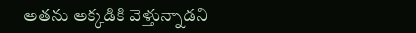అతను అక్కడికి వెళ్తున్నాడని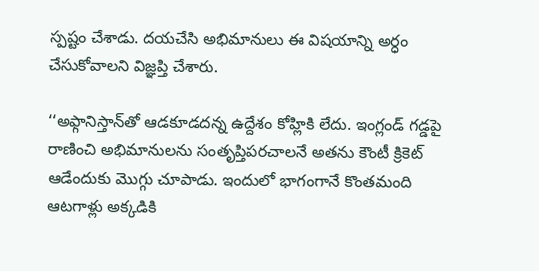స్పష్టం చేశాడు. దయచేసి అభిమానులు ఈ విషయాన్ని అర్ధం చేసుకోవాలని విజ్ఞప్తి చేశారు.

‘‘అఫ్గానిస్తాన్‌తో ఆడకూడదన్న ఉద్దేశం కోహ్లికి లేదు. ఇంగ్లండ్‌ గడ్డపై రాణించి అభిమానులను సంతృప్తిపరచాలనే అతను కౌంటీ క్రికెట్‌ ఆడేందుకు మొగ్గు చూపాడు. ఇందులో భాగంగానే కొంతమంది ఆటగాళ్లు అక్కడికి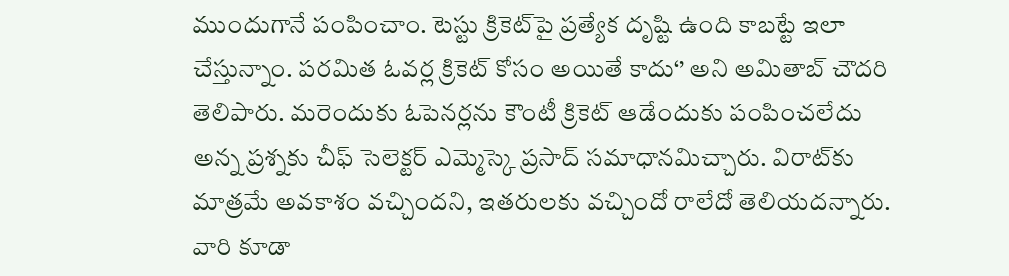ముందుగానే పంపించాం. టెస్టు క్రికెట్‌పై ప్రత్యేక దృష్టి ఉంది కాబట్టే ఇలా చేస్తున్నాం. పరమిత ఓవర్ల క్రికెట్‌ కోసం అయితే కాదు‘’ అని అమితాబ్‌ చౌదరి తెలిపారు. మరెందుకు ఓపెనర్లను కౌంటీ క్రికెట్ ఆడేందుకు పంపించలేదు అన్న ప్రశ్నకు చీఫ్‌ సెలెక్టర్‌ ఎమ్మెస్కె ప్రసాద్‌ సమాధానమిచ్చారు. విరాట్‌కు మాత్రమే అవకాశం వచ్చిందని, ఇతరులకు వచ్చిందో రాలేదో తెలియదన్నారు. వారి కూడా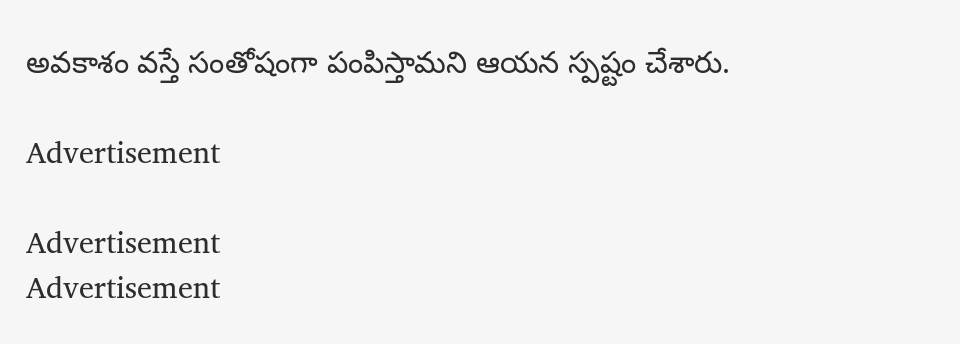అవకాశం వస్తే సంతోషంగా పంపిస్తామని ఆయన స్పష్టం చేశారు.

Advertisement

Advertisement
Advertisement